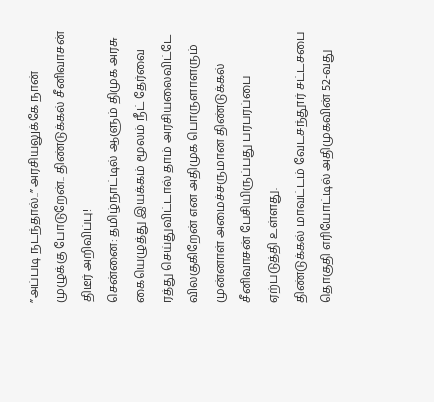”அப்படி நடந்தால்..” அரசியலுக்கே நான் முழுக்கு போடுறேன்.. திண்டுக்கல் சீனிவாசன் திடீர் அறிவிப்பு!
சென்னை: தமிழ்நாட்டில் ஆளும் திமுக அரசு கையெழுத்து இயக்கம் மூலம் நீட் தேர்வை ரத்து செய்துவிட்டால் தாம் அரசியலைவிட்டே விலகுகிறேன் என அதிமுக பொருளாளரும் முன்னாள் அமைச்சருமான திண்டுக்கல் சீனிவாசன் பேசியிருப்பது பரபரப்பை ஏற்படுத்தி உள்ளது.
திண்டுக்கல் மாவட்டம் வேடசந்தூர் சட்டசபை தொகுதி எரியோட்டில் அதிமுகவின் 52-வது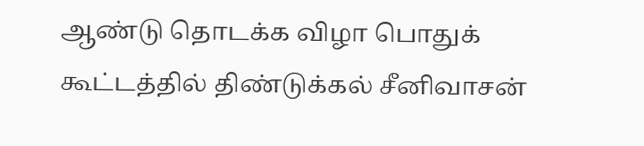ஆண்டு தொடக்க விழா பொதுக் கூட்டத்தில் திண்டுக்கல் சீனிவாசன்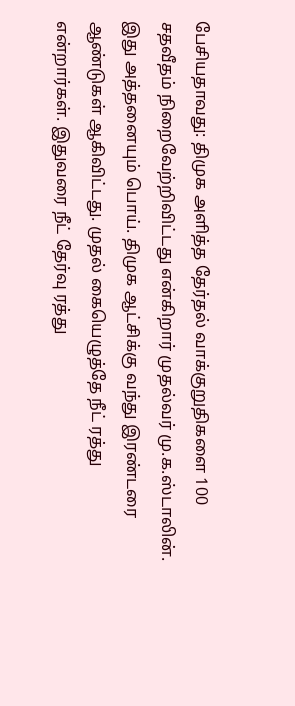பேசியதாவது: திமுக அளித்த தேர்தல் வாக்குறுதிகளை 100 சதவீதம் நிறைவேற்றிவிட்டது என்கிறார் முதல்வர் மு.க.ஸ்டாலின். இது அத்தனையும் பொய். திமுக ஆட்சிக்கு வந்து இரண்டரை ஆண்டுகள் ஆகிவிட்டது. முதல் கையெழுத்தே நீட் ரத்து என்றார்கள். இதுவரை நீட் தேர்வு ரத்து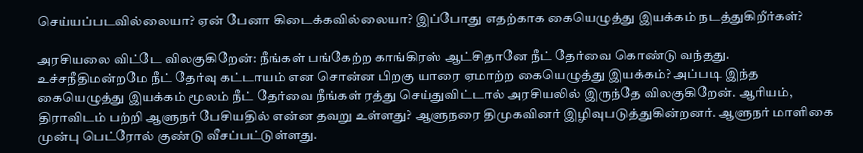செய்யப்படவில்லையா? ஏன் பேனா கிடைக்கவில்லையா? இப்போது எதற்காக கையெழுத்து இயக்கம் நடத்துகிறீர்கள்?

அரசியலை விட்டே விலகுகிறேன்: நீங்கள் பங்கேற்ற காங்கிரஸ் ஆட்சிதானே நீட் தேர்வை கொண்டு வந்தது. உச்சநீதிமன்றமே நீட் தேர்வு கட்டாயம் என சொன்ன பிறகு யாரை ஏமாற்ற கையெழுத்து இயக்கம்? அப்படி இந்த கையெழுத்து இயக்கம் மூலம் நீட் தேர்வை நீங்கள் ரத்து செய்துவிட்டால் அரசியலில் இருந்தே விலகுகிறேன். ஆரியம், திராவிடம் பற்றி ஆளுநர் பேசியதில் என்ன தவறு உள்ளது? ஆளுநரை திமுகவினர் இழிவுபடுத்துகின்றனர். ஆளுநர் மாளிகை முன்பு பெட்ரோல் குண்டு வீசப்பட்டுள்ளது.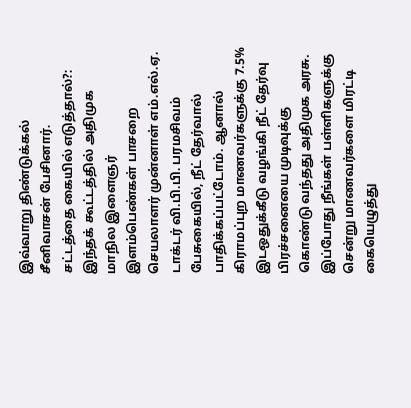இவ்வாறு திண்டுக்கல் சீனிவாசன் பேசினார்.
சட்டத்தை கையில் எடுத்தால்?: இந்தக் கூட்டத்தில் அதிமுக மாநில இளைஞர் இளம்பெண்கள் பாசறை செயலாளர் முன்னாள் எம்.எல்.ஏ. டாக்டர் வி.பி.பி. பரமசிவம் பேசுகையில், நீட் தேர்வால் பாதிக்கப்பட்டோம். ஆனால் கிராமப்புற மாணவர்களுக்கு 7.5% இடஒதுக்கீடு வழங்கி நீட் தேர்வு பிரச்சனையை முடிவுக்கு கொண்டு வந்தது அதிமுக அரசு. இப்போது நீங்கள் பள்ளிகளுக்கு சென்று மாணவர்களை மிரட்டி கையெழுத்து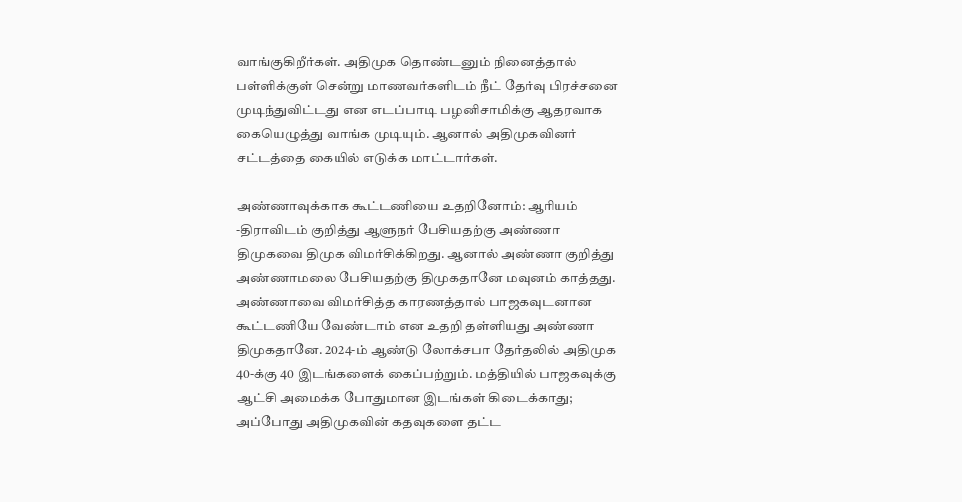வாங்குகிறீர்கள். அதிமுக தொண்டனும் நினைத்தால் பள்ளிக்குள் சென்று மாணவர்களிடம் நீட் தேர்வு பிரச்சனை முடிந்துவிட்டது என எடப்பாடி பழனிசாமிக்கு ஆதரவாக கையெழுத்து வாங்க முடியும். ஆனால் அதிமுகவினர் சட்டத்தை கையில் எடுக்க மாட்டார்கள்.

அண்ணாவுக்காக கூட்டணியை உதறினோம்: ஆரியம் -திராவிடம் குறித்து ஆளுநர் பேசியதற்கு அண்ணா திமுகவை திமுக விமர்சிக்கிறது. ஆனால் அண்ணா குறித்து அண்ணாமலை பேசியதற்கு திமுகதானே மவுனம் காத்தது. அண்ணாவை விமர்சித்த காரணத்தால் பாஜகவுடனான கூட்டணியே வேண்டாம் என உதறி தள்ளியது அண்ணா திமுகதானே. 2024-ம் ஆண்டு லோக்சபா தேர்தலில் அதிமுக 40-க்கு 40 இடங்களைக் கைப்பற்றும். மத்தியில் பாஜகவுக்கு ஆட்சி அமைக்க போதுமான இடங்கள் கிடைக்காது; அப்போது அதிமுகவின் கதவுகளை தட்ட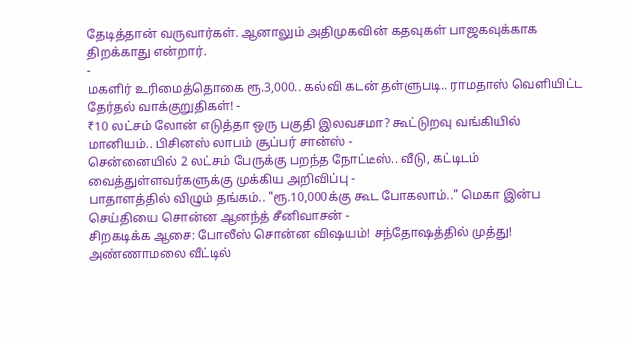தேடித்தான் வருவார்கள். ஆனாலும் அதிமுகவின் கதவுகள் பாஜகவுக்காக திறக்காது என்றார்.
-
மகளிர் உரிமைத்தொகை ரூ.3,000.. கல்வி கடன் தள்ளுபடி.. ராமதாஸ் வெளியிட்ட தேர்தல் வாக்குறுதிகள்! -
₹10 லட்சம் லோன் எடுத்தா ஒரு பகுதி இலவசமா? கூட்டுறவு வங்கியில் மானியம்.. பிசினஸ் லாபம் சூப்பர் சான்ஸ் -
சென்னையில் 2 லட்சம் பேருக்கு பறந்த நோட்டீஸ்.. வீடு, கட்டிடம் வைத்துள்ளவர்களுக்கு முக்கிய அறிவிப்பு -
பாதாளத்தில் விழும் தங்கம்.. "ரூ.10,000க்கு கூட போகலாம்.." மெகா இன்ப செய்தியை சொன்ன ஆனந்த் சீனிவாசன் -
சிறகடிக்க ஆசை: போலீஸ் சொன்ன விஷயம்! சந்தோஷத்தில் முத்து! அண்ணாமலை வீட்டில்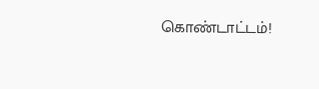கொண்டாட்டம்!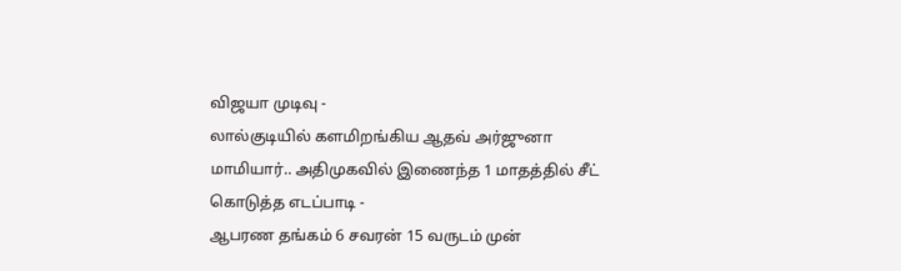விஜயா முடிவு -
லால்குடியில் களமிறங்கிய ஆதவ் அர்ஜுனா மாமியார்.. அதிமுகவில் இணைந்த 1 மாதத்தில் சீட் கொடுத்த எடப்பாடி -
ஆபரண தங்கம் 6 சவரன் 15 வருடம் முன்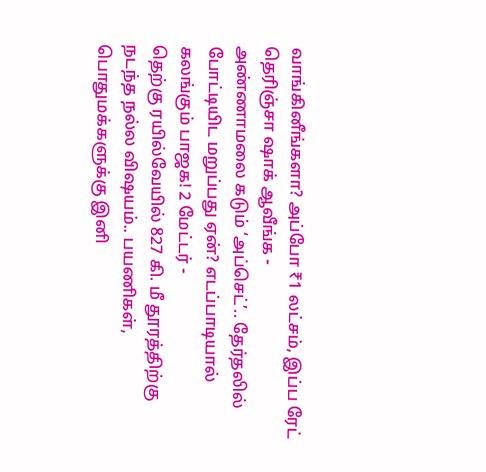வாங்கினீங்களா? அப்போ ₹1 லட்சம், இப்ப ரேட் தெரிஞ்சா ஷாக் ஆவீங்க -
அண்ணாமலை கடும் ‘அப்செட்’.. தேர்தலில் போட்டியிட மறுப்பது ஏன்? எடப்பாடியால் கலங்கும் பாஜக! 2 மேட்டர் -
தெற்கு ரயில்வேயில் 827 கி. மீ தூரத்திற்கு நடந்த நல்ல விஷயம்.. பயணிகள், பொதுமக்களுக்கு இனி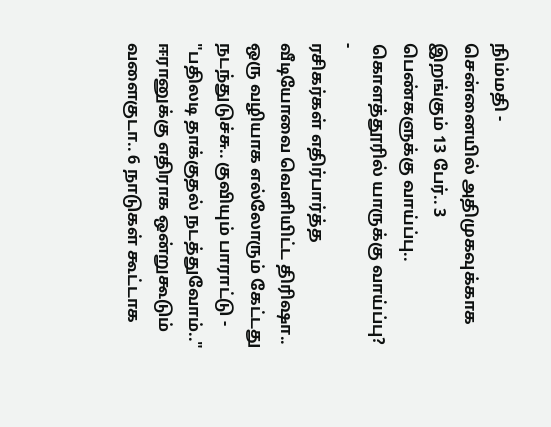நிம்மதி -
சென்னையில் அதிமுகவுக்காக இறங்கும் 13 பேர்.. 3 பெண்களுக்கு வாய்ப்பு.. கொளத்தூரில் யாருக்கு வாய்ப்பு? -
ரசிகர்கள் எதிர்பார்த்த வீடியோவை வெளியிட்ட திரிஷா.. ஒரு வழியாக எல்லோரும் கேட்டது நடந்துடுச்சு.. குவியும் பாராட்டு -
"பதிலடி தாக்குதல் நடத்துவோம்.." ஈரானுக்கு எதிராக ஒன்றுகூடும் வளைகுடா.. 6 நாடுகள் கூட்டாக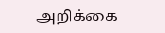அறிக்கை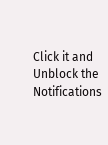Click it and Unblock the Notifications